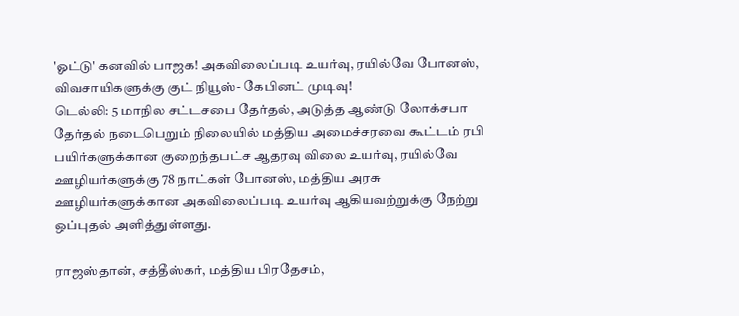'ஓட்டு' கனவில் பாஜக! அகவிலைப்படி உயர்வு, ரயில்வே போனஸ், விவசாயிகளுக்கு குட் நியூஸ்- கேபினட் முடிவு!
டெல்லி: 5 மாநில சட்டசபை தேர்தல், அடுத்த ஆண்டு லோக்சபா தேர்தல் நடைபெறும் நிலையில் மத்திய அமைச்சரவை கூட்டம் ரபி பயிர்களுக்கான குறைந்தபட்ச ஆதரவு விலை உயர்வு, ரயில்வே ஊழியர்களுக்கு 78 நாட்கள் போனஸ், மத்திய அரசு ஊழியர்களுக்கான அகவிலைப்படி உயர்வு ஆகியவற்றுக்கு நேற்று ஒப்புதல் அளித்துள்ளது.

ராஜஸ்தான், சத்தீஸ்கர், மத்திய பிரதேசம்,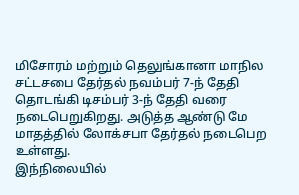மிசோரம் மற்றும் தெலுங்கானா மாநில சட்டசபை தேர்தல் நவம்பர் 7-ந் தேதி தொடங்கி டிசம்பர் 3-ந் தேதி வரை நடைபெறுகிறது. அடுத்த ஆண்டு மே மாதத்தில் லோக்சபா தேர்தல் நடைபெற உள்ளது.
இந்நிலையில்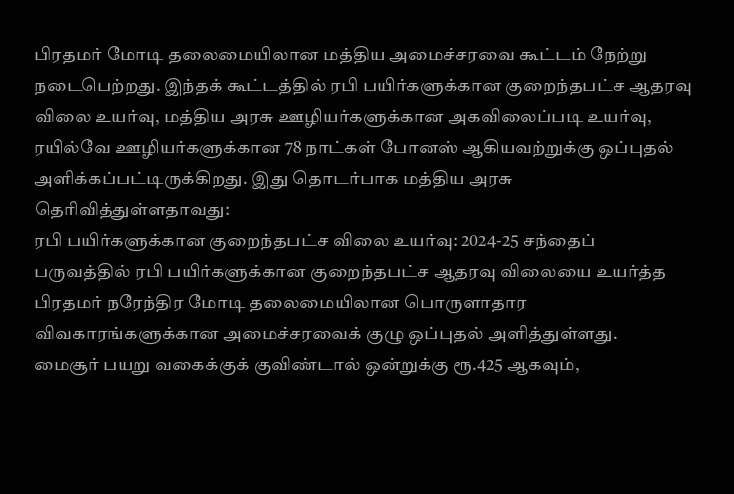பிரதமர் மோடி தலைமையிலான மத்திய அமைச்சரவை கூட்டம் நேற்று நடைபெற்றது. இந்தக் கூட்டத்தில் ரபி பயிர்களுக்கான குறைந்தபட்ச ஆதரவு விலை உயர்வு, மத்திய அரசு ஊழியர்களுக்கான அகவிலைப்படி உயர்வு, ரயில்வே ஊழியர்களுக்கான 78 நாட்கள் போனஸ் ஆகியவற்றுக்கு ஒப்புதல் அளிக்கப்பட்டிருக்கிறது. இது தொடர்பாக மத்திய அரசு தெரிவித்துள்ளதாவது:
ரபி பயிர்களுக்கான குறைந்தபட்ச விலை உயர்வு: 2024-25 சந்தைப் பருவத்தில் ரபி பயிர்களுக்கான குறைந்தபட்ச ஆதரவு விலையை உயர்த்த பிரதமர் நரேந்திர மோடி தலைமையிலான பொருளாதார விவகாரங்களுக்கான அமைச்சரவைக் குழு ஒப்புதல் அளித்துள்ளது.
மைசூர் பயறு வகைக்குக் குவிண்டால் ஒன்றுக்கு ரூ.425 ஆகவும்,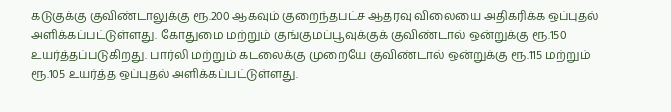கடுகுக்கு குவிண்டாலுக்கு ரூ.200 ஆகவும் குறைந்தபட்ச ஆதரவு விலையை அதிகரிக்க ஒப்புதல் அளிக்கப்பட்டுள்ளது. கோதுமை மற்றும் குங்குமப்பூவுக்குக் குவிண்டால் ஒன்றுக்கு ரூ.150 உயர்த்தப்படுகிறது. பார்லி மற்றும் கடலைக்கு முறையே குவிண்டால் ஒன்றுக்கு ரூ.115 மற்றும் ரூ.105 உயர்த்த ஒப்புதல் அளிக்கப்பட்டுள்ளது.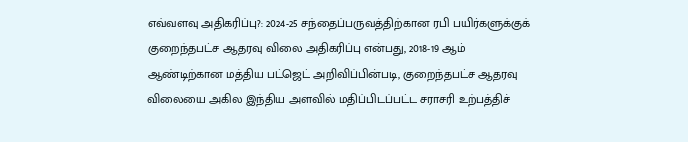எவ்வளவு அதிகரிப்பு?: 2024-25 சந்தைப்பருவத்திற்கான ரபி பயிர்களுக்குக் குறைந்தபட்ச ஆதரவு விலை அதிகரிப்பு என்பது, 2018-19 ஆம் ஆண்டிற்கான மத்திய பட்ஜெட் அறிவிப்பின்படி, குறைந்தபட்ச ஆதரவு விலையை அகில இந்திய அளவில் மதிப்பிடப்பட்ட சராசரி உற்பத்திச்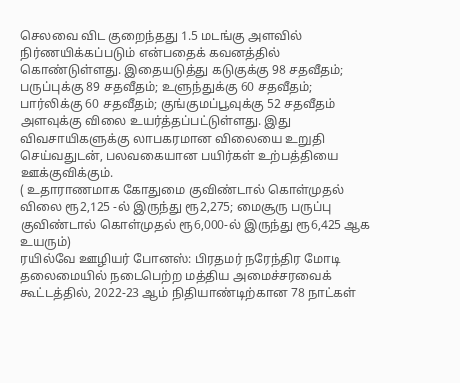செலவை விட குறைந்தது 1.5 மடங்கு அளவில் நிர்ணயிக்கப்படும் என்பதைக் கவனத்தில் கொண்டுள்ளது. இதையடுத்து கடுகுக்கு 98 சதவீதம்; பருப்புக்கு 89 சதவீதம்; உளுந்துக்கு 60 சதவீதம்; பார்லிக்கு 60 சதவீதம்; குங்குமப்பூவுக்கு 52 சதவீதம் அளவுக்கு விலை உயர்த்தப்பட்டுள்ளது. இது விவசாயிகளுக்கு லாபகரமான விலையை உறுதி செய்வதுடன், பலவகையான பயிர்கள் உற்பத்தியை ஊக்குவிக்கும்.
( உதாராணமாக கோதுமை குவிண்டால் கொள்முதல் விலை ரூ2,125 -ல் இருந்து ரூ2,275; மைசூரு பருப்பு குவிண்டால் கொள்முதல் ரூ6,000-ல் இருந்து ரூ6,425 ஆக உயரும்)
ரயில்வே ஊழியர் போனஸ்: பிரதமர் நரேந்திர மோடி தலைமையில் நடைபெற்ற மத்திய அமைச்சரவைக் கூட்டத்தில், 2022-23 ஆம் நிதியாண்டிற்கான 78 நாட்கள்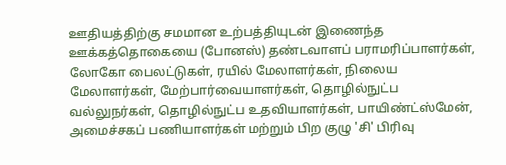ஊதியத்திற்கு சமமான உற்பத்தியுடன் இணைந்த ஊக்கத்தொகையை (போனஸ்) தண்டவாளப் பராமரிப்பாளர்கள், லோகோ பைலட்டுகள், ரயில் மேலாளர்கள், நிலைய மேலாளர்கள், மேற்பார்வையாளர்கள், தொழில்நுட்ப வல்லுநர்கள், தொழில்நுட்ப உதவியாளர்கள், பாயிண்ட்ஸ்மேன், அமைச்சகப் பணியாளர்கள் மற்றும் பிற குழு 'சி' பிரிவு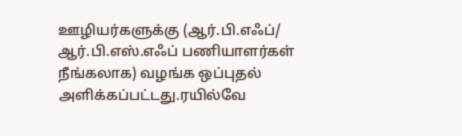ஊழியர்களுக்கு (ஆர்.பி.எஃப்/ ஆர்.பி.எஸ்.எஃப் பணியாளர்கள் நீங்கலாக) வழங்க ஒப்புதல் அளிக்கப்பட்டது.ரயில்வே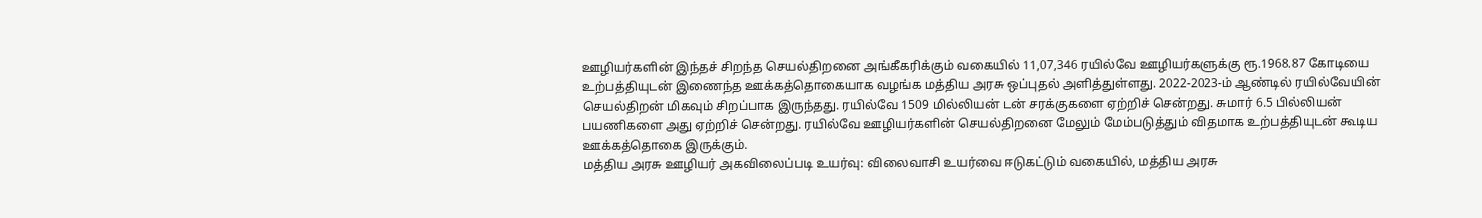ஊழியர்களின் இந்தச் சிறந்த செயல்திறனை அங்கீகரிக்கும் வகையில் 11,07,346 ரயில்வே ஊழியர்களுக்கு ரூ.1968.87 கோடியை உற்பத்தியுடன் இணைந்த ஊக்கத்தொகையாக வழங்க மத்திய அரசு ஒப்புதல் அளித்துள்ளது. 2022-2023-ம் ஆண்டில் ரயில்வேயின் செயல்திறன் மிகவும் சிறப்பாக இருந்தது. ரயில்வே 1509 மில்லியன் டன் சரக்குகளை ஏற்றிச் சென்றது. சுமார் 6.5 பில்லியன் பயணிகளை அது ஏற்றிச் சென்றது. ரயில்வே ஊழியர்களின் செயல்திறனை மேலும் மேம்படுத்தும் விதமாக உற்பத்தியுடன் கூடிய ஊக்கத்தொகை இருக்கும்.
மத்திய அரசு ஊழியர் அகவிலைப்படி உயர்வு: விலைவாசி உயர்வை ஈடுகட்டும் வகையில், மத்திய அரசு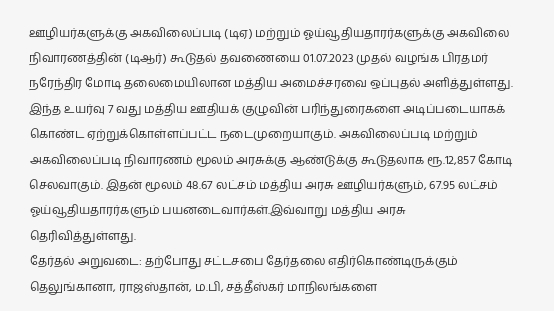ஊழியர்களுக்கு அகவிலைப்படி (டிஏ) மற்றும் ஓய்வூதியதாரர்களுக்கு அகவிலை நிவாரணத்தின் (டிஆர்) கூடுதல் தவணையை 01.07.2023 முதல் வழங்க பிரதமர் நரேந்திர மோடி தலைமையிலான மத்திய அமைச்சரவை ஒப்புதல் அளித்துள்ளது. இந்த உயர்வு 7 வது மத்திய ஊதியக் குழுவின் பரிந்துரைகளை அடிப்படையாகக் கொண்ட ஏற்றுக்கொள்ளப்பட்ட நடைமுறையாகும். அகவிலைப்படி மற்றும் அகவிலைப்படி நிவாரணம் மூலம் அரசுக்கு ஆண்டுக்கு கூடுதலாக ரூ.12,857 கோடி செலவாகும். இதன் மூலம் 48.67 லட்சம் மத்திய அரசு ஊழியர்களும், 67.95 லட்சம் ஓய்வூதியதாரர்களும் பயனடைவார்கள்.இவ்வாறு மத்திய அரசு தெரிவித்துள்ளது.
தேர்தல் அறுவடை: தற்போது சட்டசபை தேர்தலை எதிர்கொண்டிருக்கும் தெலுங்கானா, ராஜஸ்தான், ம.பி, சத்தீஸ்கர் மாநிலங்களை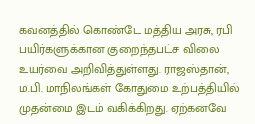கவனத்தில் கொண்டே மத்திய அரசு, ரபி பயிர்களுக்கான குறைந்தபட்ச விலை உயர்வை அறிவித்துள்ளது. ராஜஸ்தான், ம.பி. மாநிலங்கள் கோதுமை உற்பத்தியில் முதன்மை இடம் வகிக்கிறது. ஏற்கனவே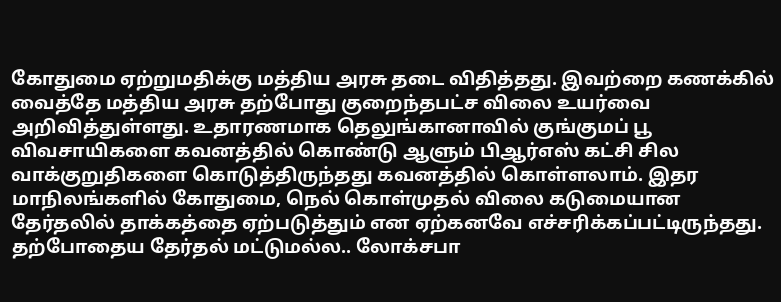கோதுமை ஏற்றுமதிக்கு மத்திய அரசு தடை விதித்தது. இவற்றை கணக்கில் வைத்தே மத்திய அரசு தற்போது குறைந்தபட்ச விலை உயர்வை அறிவித்துள்ளது. உதாரணமாக தெலுங்கானாவில் குங்குமப் பூ விவசாயிகளை கவனத்தில் கொண்டு ஆளும் பிஆர்எஸ் கட்சி சில வாக்குறுதிகளை கொடுத்திருந்தது கவனத்தில் கொள்ளலாம். இதர மாநிலங்களில் கோதுமை, நெல் கொள்முதல் விலை கடுமையான தேர்தலில் தாக்கத்தை ஏற்படுத்தும் என ஏற்கனவே எச்சரிக்கப்பட்டிருந்தது. தற்போதைய தேர்தல் மட்டுமல்ல.. லோக்சபா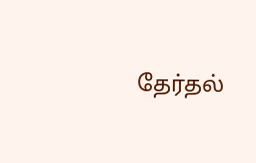தேர்தல்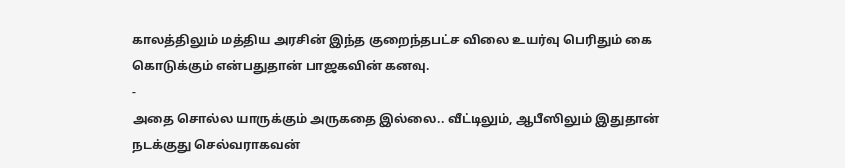காலத்திலும் மத்திய அரசின் இந்த குறைந்தபட்ச விலை உயர்வு பெரிதும் கை கொடுக்கும் என்பதுதான் பாஜகவின் கனவு.
-
அதை சொல்ல யாருக்கும் அருகதை இல்லை.. வீட்டிலும், ஆபீஸிலும் இதுதான் நடக்குது செல்வராகவன்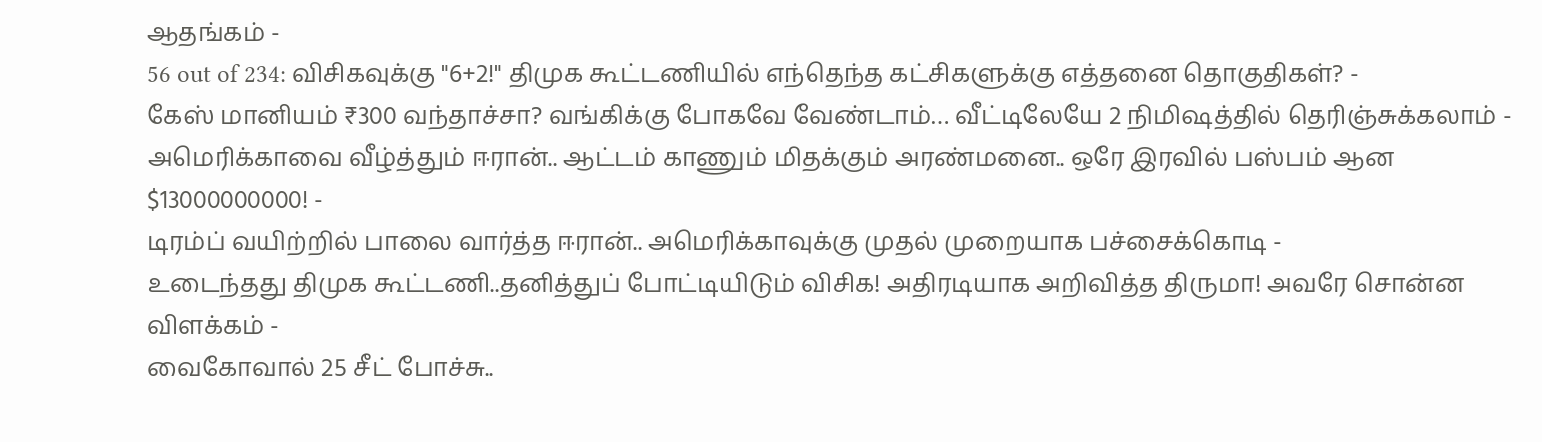ஆதங்கம் -
56 out of 234: விசிகவுக்கு "6+2!" திமுக கூட்டணியில் எந்தெந்த கட்சிகளுக்கு எத்தனை தொகுதிகள்? -
கேஸ் மானியம் ₹300 வந்தாச்சா? வங்கிக்கு போகவே வேண்டாம்… வீட்டிலேயே 2 நிமிஷத்தில் தெரிஞ்சுக்கலாம் -
அமெரிக்காவை வீழ்த்தும் ஈரான்.. ஆட்டம் காணும் மிதக்கும் அரண்மனை.. ஒரே இரவில் பஸ்பம் ஆன $13000000000! -
டிரம்ப் வயிற்றில் பாலை வார்த்த ஈரான்.. அமெரிக்காவுக்கு முதல் முறையாக பச்சைக்கொடி -
உடைந்தது திமுக கூட்டணி..தனித்துப் போட்டியிடும் விசிக! அதிரடியாக அறிவித்த திருமா! அவரே சொன்ன விளக்கம் -
வைகோவால் 25 சீட் போச்சு..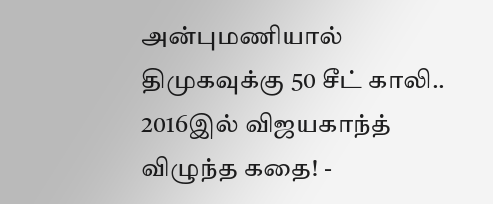அன்புமணியால் திமுகவுக்கு 50 சீட் காலி.. 2016இல் விஜயகாந்த் விழுந்த கதை! -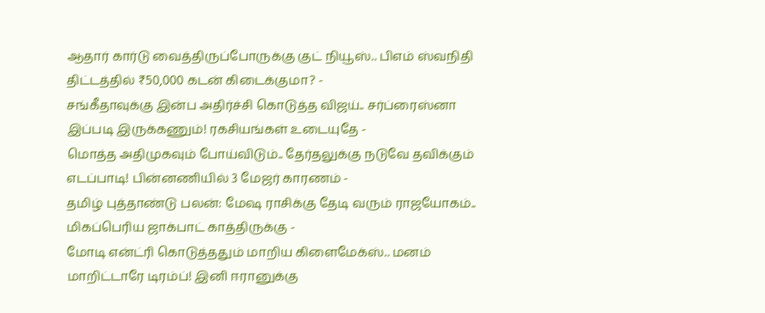ஆதார் கார்டு வைத்திருப்போருக்கு குட் நியூஸ்.. பிஎம் ஸ்வநிதி திட்டத்தில் ₹50,000 கடன் கிடைக்குமா? -
சங்கீதாவுக்கு இன்ப அதிர்ச்சி கொடுத்த விஜய்.. சர்ப்ரைஸ்னா இப்படி இருக்கணும்! ரகசியங்கள் உடையுதே -
மொத்த அதிமுகவும் போய்விடும்.. தேர்தலுக்கு நடுவே தவிக்கும் எடப்பாடி! பின்னணியில் 3 மேஜர் காரணம் -
தமிழ் புத்தாண்டு பலன்: மேஷ ராசிக்கு தேடி வரும் ராஜயோகம்.. மிகப்பெரிய ஜாக்பாட் காத்திருக்கு -
மோடி என்ட்ரி கொடுத்ததும் மாறிய கிளைமேக்ஸ்.. மனம் மாறிட்டாரே டிரம்ப்! இனி ஈரானுக்கு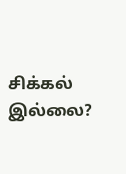சிக்கல் இல்லை?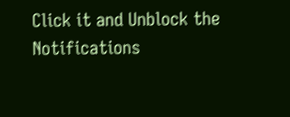Click it and Unblock the Notifications